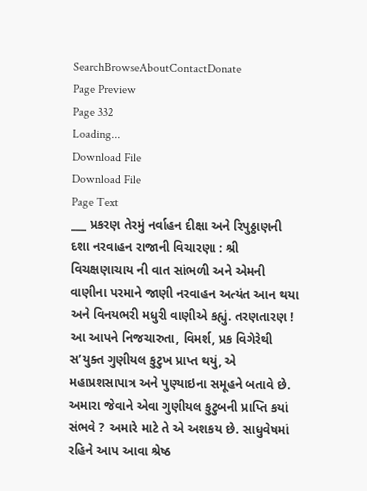SearchBrowseAboutContactDonate
Page Preview
Page 332
Loading...
Download File
Download File
Page Text
___ પ્રકરણ તેરમું નર્વાહન દીક્ષા અને રિપુઠ્ઠાણની દશા નરવાહન રાજાની વિચારણા : શ્રી વિચક્ષણાચાય ની વાત સાંભળી અને એમની વાણીના પરમાને જાણી નરવાહન અત્યંત આન થયા અને વિનયભરી મધુરી વાણીએ કહ્યું. તરણતારણ ! આ આપને નિજચારુતા, વિમર્શ, પ્રક વિગેરેથી સ’યુક્ત ગુણીયલ કુટુખ પ્રાપ્ત થયું, એ મહાપ્રશસાપાત્ર અને પુણ્યાઇના સમૂહને બતાવે છે. અમારા જેવાને એવા ગુણીયલ કુટુબની પ્રાપ્તિ કયાં સંભવે ? અમારે માટે તે એ અશકય છે. સાધુવેષમાં રહિને આપ આવા શ્રેષ્ઠ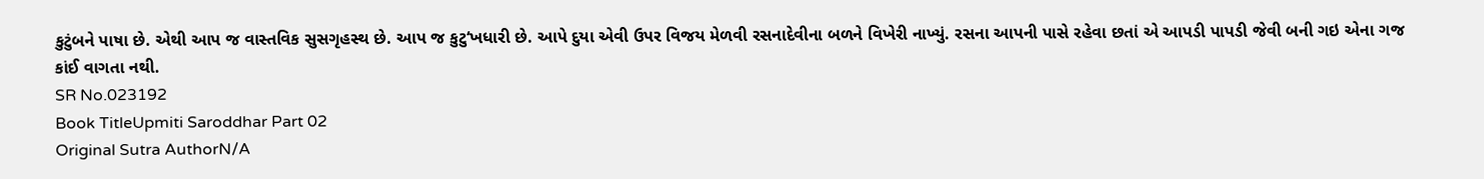કુટુંબને પાષા છે. એથી આપ જ વાસ્તવિક સુસગૃહસ્થ છે. આપ જ કુટુ‘ખધારી છે. આપે દુયા એવી ઉપર વિજય મેળવી રસનાદેવીના બળને વિખેરી નાખ્યું. રસના આપની પાસે રહેવા છતાં એ આપડી પાપડી જેવી બની ગઇ એના ગજ કાંઈ વાગતા નથી.
SR No.023192
Book TitleUpmiti Saroddhar Part 02
Original Sutra AuthorN/A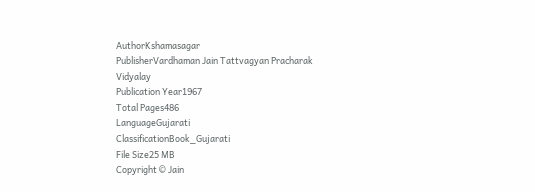AuthorKshamasagar
PublisherVardhaman Jain Tattvagyan Pracharak Vidyalay
Publication Year1967
Total Pages486
LanguageGujarati
ClassificationBook_Gujarati
File Size25 MB
Copyright © Jain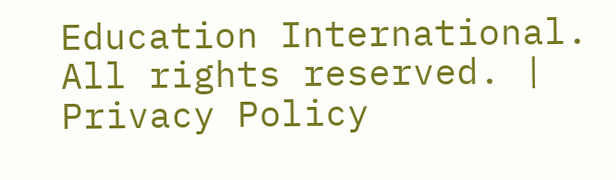Education International. All rights reserved. | Privacy Policy